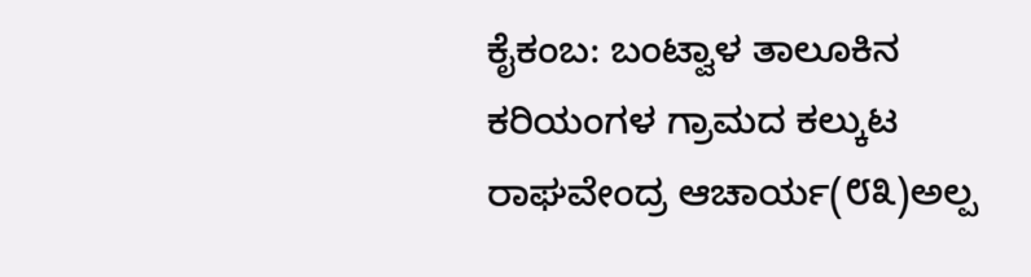ಕೈಕಂಬ: ಬಂಟ್ವಾಳ ತಾಲೂಕಿನ ಕರಿಯಂಗಳ ಗ್ರಾಮದ ಕಲ್ಕುಟ ರಾಘವೇಂದ್ರ ಆಚಾರ್ಯ(೮೩)ಅಲ್ಪ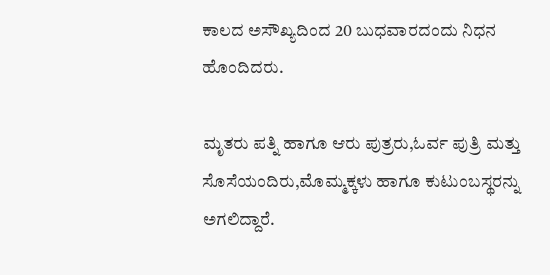ಕಾಲದ ಅಸೌಖ್ಯದಿಂದ 20 ಬುಧವಾರದಂದು ನಿಧನ ಹೊಂದಿದರು.

ಮೃತರು ಪತ್ನಿ ಹಾಗೂ ಆರು ಪುತ್ರರು,ಓರ್ವ ಪುತ್ರಿ ಮತ್ತು ಸೊಸೆಯಂದಿರು,ಮೊಮ್ಮಕ್ಕಳು ಹಾಗೂ ಕುಟುಂಬಸ್ಥರನ್ನು ಅಗಲಿದ್ದಾರೆ.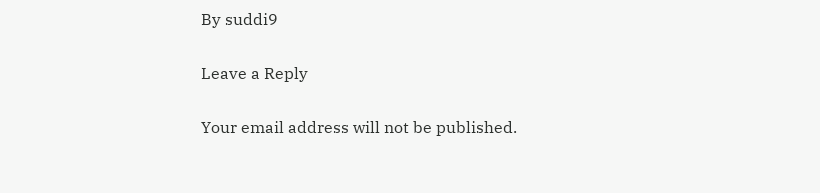By suddi9

Leave a Reply

Your email address will not be published.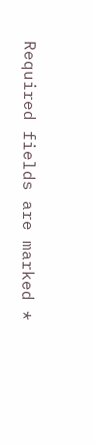Required fields are marked *